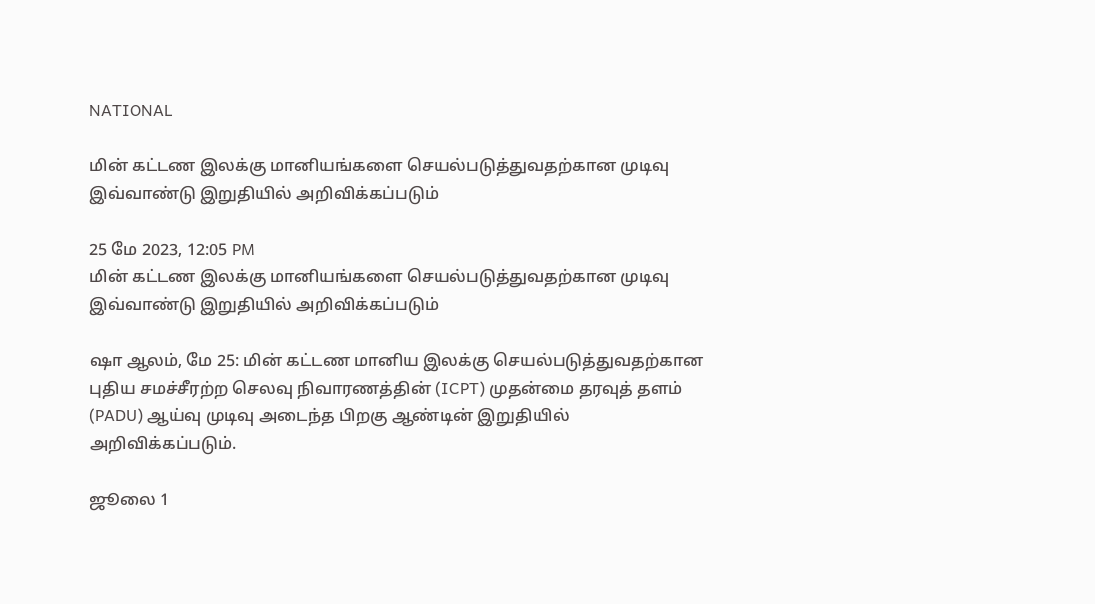NATIONAL

மின் கட்டண இலக்கு மானியங்களை செயல்படுத்துவதற்கான முடிவு இவ்வாண்டு இறுதியில் அறிவிக்கப்படும்

25 மே 2023, 12:05 PM
மின் கட்டண இலக்கு மானியங்களை செயல்படுத்துவதற்கான முடிவு இவ்வாண்டு இறுதியில் அறிவிக்கப்படும்

ஷா ஆலம், மே 25: மின் கட்டண மானிய இலக்கு செயல்படுத்துவதற்கான புதிய சமச்சீரற்ற செலவு நிவாரணத்தின் (ICPT) முதன்மை தரவுத் தளம் (PADU) ஆய்வு முடிவு அடைந்த பிறகு ஆண்டின் இறுதியில் அறிவிக்கப்படும்.

ஜூலை 1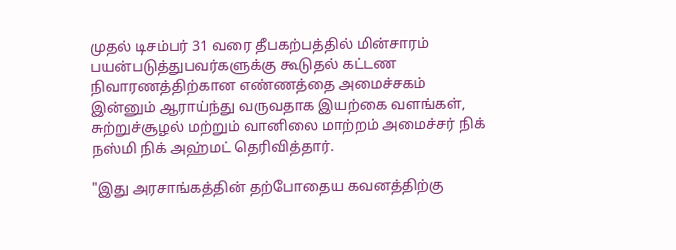முதல் டிசம்பர் 31 வரை தீபகற்பத்தில் மின்சாரம் பயன்படுத்துபவர்களுக்கு கூடுதல் கட்டண நிவாரணத்திற்கான எண்ணத்தை அமைச்சகம் இன்னும் ஆராய்ந்து வருவதாக இயற்கை வளங்கள், சுற்றுச்சூழல் மற்றும் வானிலை மாற்றம் அமைச்சர் நிக் நஸ்மி நிக் அஹ்மட் தெரிவித்தார்.

"இது அரசாங்கத்தின் தற்போதைய கவனத்திற்கு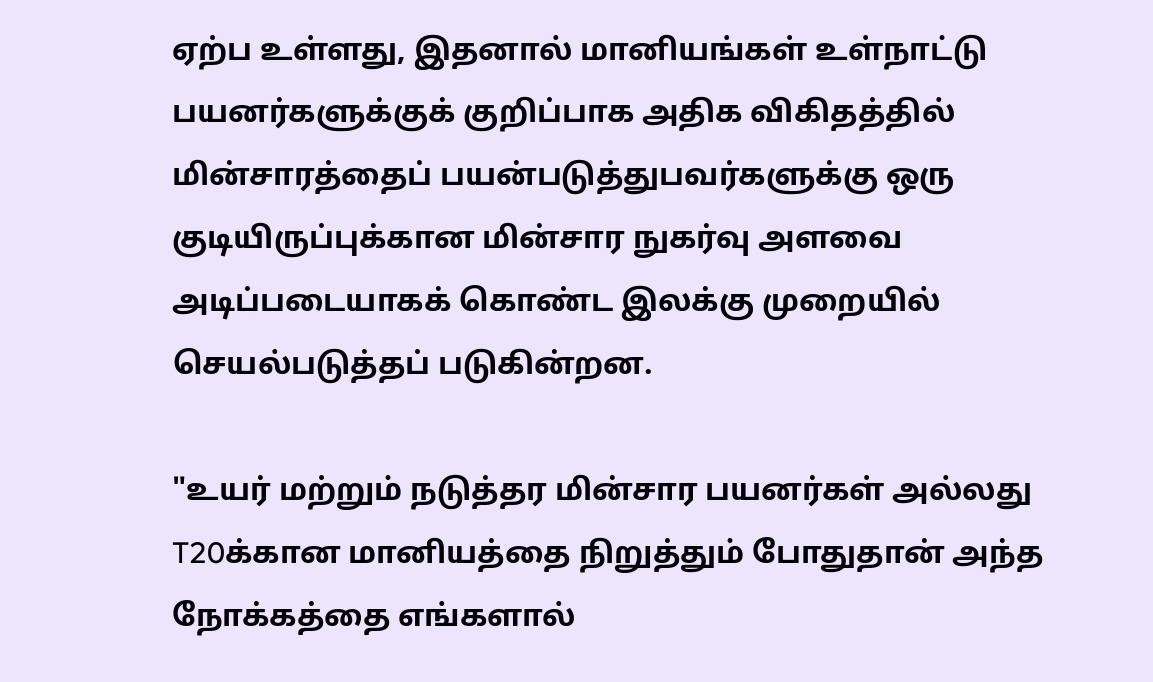ஏற்ப உள்ளது, இதனால் மானியங்கள் உள்நாட்டு பயனர்களுக்குக் குறிப்பாக அதிக விகிதத்தில் மின்சாரத்தைப் பயன்படுத்துபவர்களுக்கு ஒரு குடியிருப்புக்கான மின்சார நுகர்வு அளவை அடிப்படையாகக் கொண்ட இலக்கு முறையில் செயல்படுத்தப் படுகின்றன.

"உயர் மற்றும் நடுத்தர மின்சார பயனர்கள் அல்லது T20க்கான மானியத்தை நிறுத்தும் போதுதான் அந்த நோக்கத்தை எங்களால்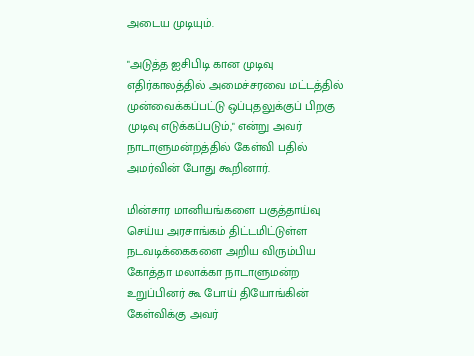அடைய முடியும்.

"அடுத்த ஐசிபிடி கான முடிவு எதிர்காலத்தில் அமைச்சரவை மட்டத்தில் முன்வைக்கப்பட்டு ஒப்புதலுக்குப் பிறகு முடிவு எடுக்கப்படும்," என்று அவர் நாடாளுமன்றத்தில் கேள்வி பதில் அமர்வின் போது கூறினார்.

மின்சார மானியங்களை பகுத்தாய்வு செய்ய அரசாங்கம் திட்டமிட்டுள்ள நடவடிக்கைகளை அறிய விரும்பிய கோத்தா மலாக்கா நாடாளுமன்ற உறுப்பினர் கூ போய் தியோங்கின் கேள்விக்கு அவர்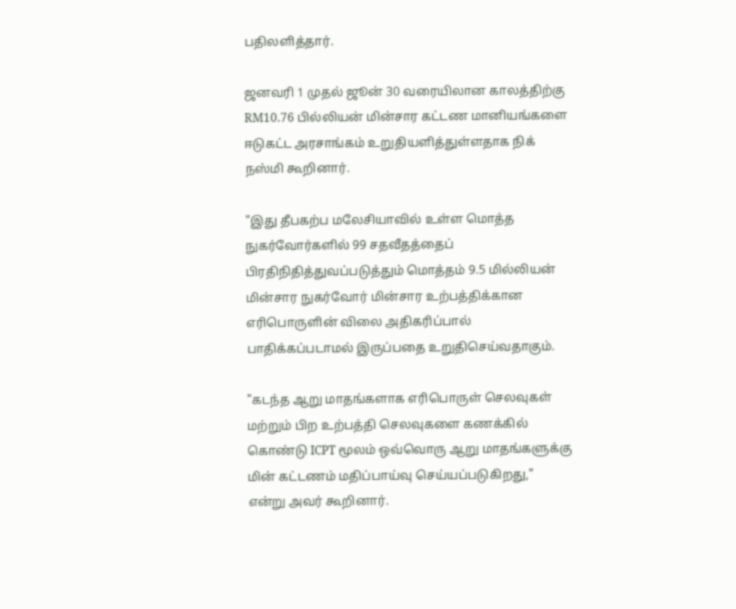பதிலளித்தார்.

ஜனவரி 1 முதல் ஜூன் 30 வரையிலான காலத்திற்கு RM10.76 பில்லியன் மின்சார கட்டண மானியங்களை ஈடுகட்ட அரசாங்கம் உறுதியளித்துள்ளதாக நிக் நஸ்மி கூறினார்.

"இது தீபகற்ப மலேசியாவில் உள்ள மொத்த நுகர்வோர்களில் 99 சதவீதத்தைப் பிரதிநிதித்துவப்படுத்தும் மொத்தம் 9.5 மில்லியன் மின்சார நுகர்வோர் மின்சார உற்பத்திக்கான எரிபொருளின் விலை அதிகரிப்பால் பாதிக்கப்படாமல் இருப்பதை உறுதிசெய்வதாகும்.

"கடந்த ஆறு மாதங்களாக எரிபொருள் செலவுகள் மற்றும் பிற உற்பத்தி செலவுகளை கணக்கில் கொண்டு ICPT மூலம் ஒவ்வொரு ஆறு மாதங்களுக்கு மின் கட்டணம் மதிப்பாய்வு செய்யப்படுகிறது," என்று அவர் கூறினார்.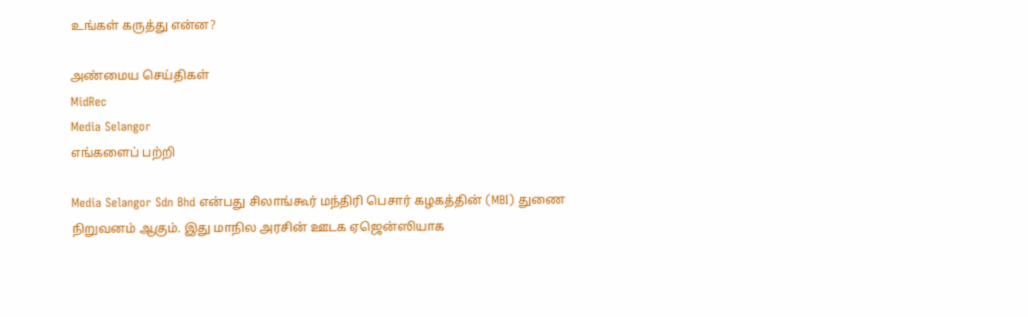உங்கள் கருத்து என்ன?

அண்மைய செய்திகள்
MidRec
Media Selangor
எங்களைப் பற்றி

Media Selangor Sdn Bhd என்பது சிலாங்கூர் மந்திரி பெசார் கழகத்தின் (MBI) துணை நிறுவனம் ஆகும். இது மாநில அரசின் ஊடக ஏஜென்ஸியாக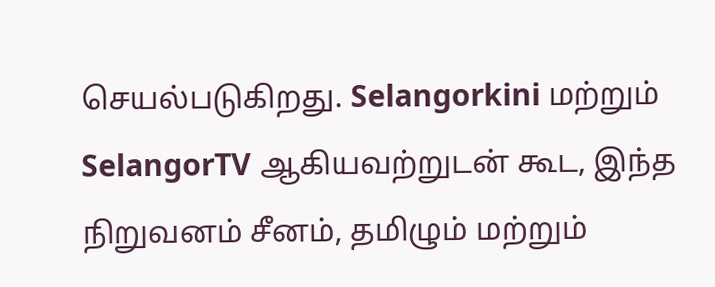செயல்படுகிறது. Selangorkini மற்றும் SelangorTV ஆகியவற்றுடன் கூட, இந்த நிறுவனம் சீனம், தமிழும் மற்றும்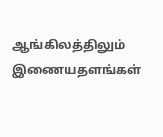ஆங்கிலத்திலும் இணையதளங்கள்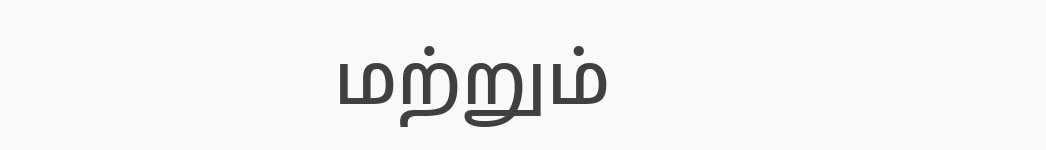மற்றும்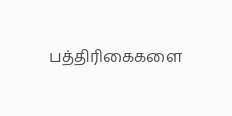பத்திரிகைகளை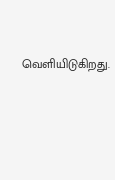வெளியிடுகிறது.